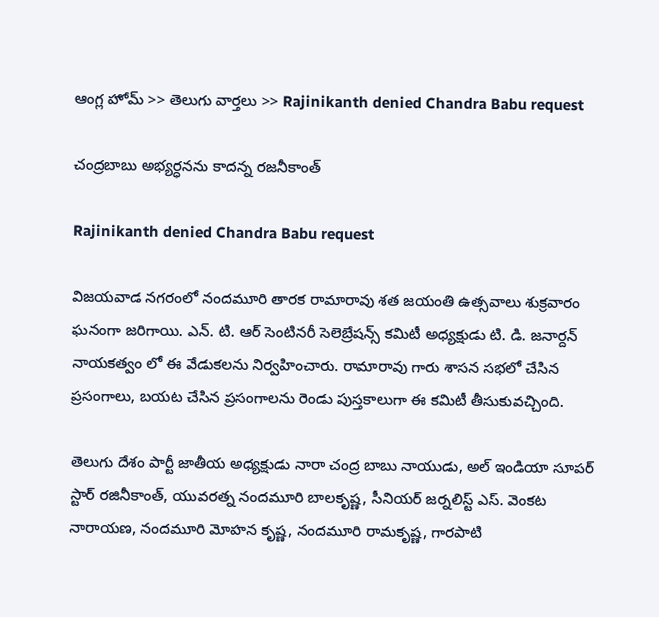ఆంగ్ల హోమ్ >> తెలుగు వార్తలు >> Rajinikanth denied Chandra Babu request

చంద్రబాబు అభ్యర్ధనను కాదన్న రజనీకాంత్

Rajinikanth denied Chandra Babu request

విజయవాడ నగరంలో నందమూరి తారక రామారావు శత జయంతి ఉత్సవాలు శుక్రవారం ఘనంగా జరిగాయి. ఎన్. టి. ఆర్ సెంటినరీ సెలెబ్రేషన్స్ కమిటీ అధ్యక్షుడు టి. డి. జనార్దన్ నాయకత్వం లో ఈ వేడుకలను నిర్వహించారు. రామారావు గారు శాసన సభలో చేసిన ప్రసంగాలు, బయట చేసిన ప్రసంగాలను రెండు పుస్తకాలుగా ఈ కమిటీ తీసుకువచ్చింది.

తెలుగు దేశం పార్టీ జాతీయ అధ్యక్షుడు నారా చంద్ర బాబు నాయుడు, అల్ ఇండియా సూపర్ స్టార్ రజినీకాంత్, యువరత్న నందమూరి బాలకృష్ణ, సీనియర్ జర్నలిస్ట్ ఎస్. వెంకట నారాయణ, నందమూరి మోహన కృష్ణ, నందమూరి రామకృష్ణ, గారపాటి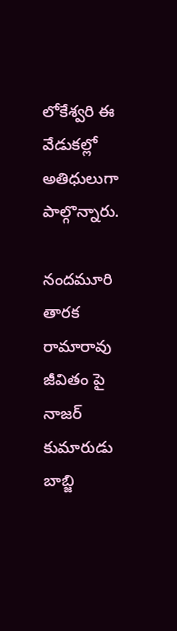లోకేశ్వరి ఈ వేడుకల్లో అతిధులుగా పాల్గొన్నారు.

నందమూరి తారక రామారావు జీవితం పై నాజర్ కుమారుడు బాబ్జి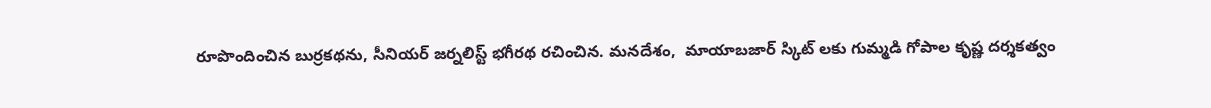రూపొందించిన బుర్రకథను, సీనియర్ జర్నలిస్ట్ భగీరథ రచించిన. మనదేశం,  మాయాబజార్ స్కిట్ లకు గుమ్మడి గోపాల కృష్ణ దర్శకత్వం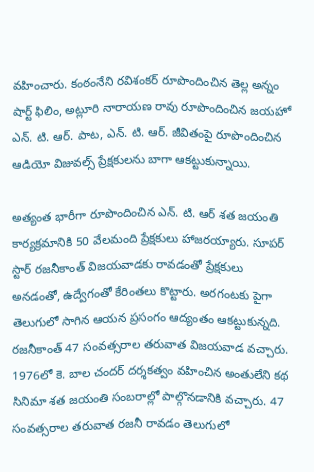వహించారు. కంఠంనేని రవిశంకర్ రూపొందించిన తెల్ల అన్నం షార్ట్ ఫిలిం, అట్లూరి నారాయణ రావు రూపొందించిన జయహో ఎన్. టి. ఆర్. పాట, ఎన్. టి. ఆర్. జీవితంపై రూపొందించిన ఆడియో విజువల్స్ ప్రేక్షకులను బాగా ఆకట్టుకున్నాయి.

అత్యంత భారీగా రూపొందించిన ఎన్. టి. ఆర్ శత జయంతి కార్యక్రమానికి 50 వేలమంది ప్రేక్షకులు హాజరయ్యారు. సూపర్ స్టార్ రజనీకాంత్ విజయవాడకు రావడంతో ప్రేక్షకులు అనడంతో, ఉద్వేగంతో కేరింతలు కొట్టారు. అరగంటకు పైగా తెలుగులో సాగిన ఆయన ప్రసంగం ఆద్యంతం ఆకట్టుకున్నది. రజనీకాంత్ 47 సంవత్సరాల తరువాత విజయవాడ వచ్చారు. 1976లో కె. బాల చందర్ దర్శకత్వం వహించిన అంతులేని కథ సినిమా శత జయంతి సంబరాల్లో పాల్గొనడానికి వచ్చారు. 47 సంవత్సరాల తరువాత రజనీ రావడం తెలుగులో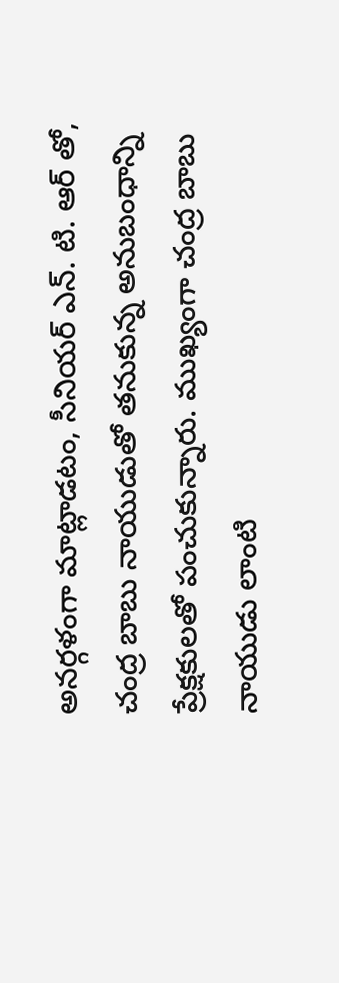అనర్గళంగా మాట్లాడటం, సీనియర్ ఎన్. టి. ఆర్ తో, చంద్ర బాబు నాయుడుతో తనుకున్న అనుబంధాన్ని ప్రేక్షకులతో పంచుకున్నారు. ముఖ్యంగా చంద్ర బాబు నాయుడు లాంటి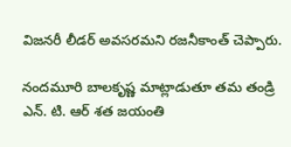విజనరీ లీడర్ అవసరమని రజనీకాంత్ చెప్పారు.

నందమూరి బాలకృష్ణ మాట్లాడుతూ తమ తండ్రి ఎన్. టి. ఆర్ శత జయంతి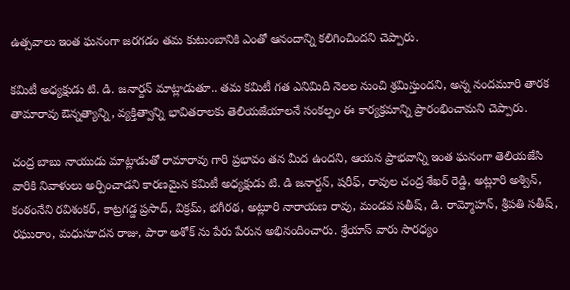ఉత్సవాలు ఇంత ఘనంగా జరగడం తమ కుటుంబానికి ఎంతో ఆనందాన్ని కలిగించిందని చెప్పారు.

కమిటీ అధ్యక్షుడు టి. డి. జనార్దన్ మాట్లాడుతూ.. తమ కమిటీ గత ఎనిమిది నెలల నుంచి శ్రమిస్తుందని, అన్న నందమూరి తారక తామారావు ఔన్నత్యాన్ని, వ్యక్తిత్వాన్ని భావితరాలకు తెలియజేయాలనే సంకల్పం ఈ కార్యక్రమాన్ని ప్రారంభించామని చెప్పారు.

చంద్ర బాబు నాయుడు మాట్లాడుతో రామారావు గారి ప్రభావం తన మీద ఉందని, ఆయన ప్రాభవాన్ని ఇంత ఘనంగా తెలియజేసి వారికి నివాళులు అర్పించాడని కారణమైన కమిటీ అధ్యక్షుడు టి. డి జనార్దన్, షరీఫ్, రావుల చంద్ర శేఖర్ రెడ్డి, అట్లూరి అశ్విన్, కంఠంనేని రవిశంకర్, కాట్రగడ్డ ప్రసాద్, విక్రమ్, భగీరథ, అట్లూరి నారాయణ రావు, మండవ సతీష్, డి. రామ్మోహన్, శ్రీపతి సతీష్, రఘురాం, మధుసూదన రాజు, పారా అశోక్ ను పేరు పేరున అభినందించారు. శ్రేయాస్ వారు సారధ్యం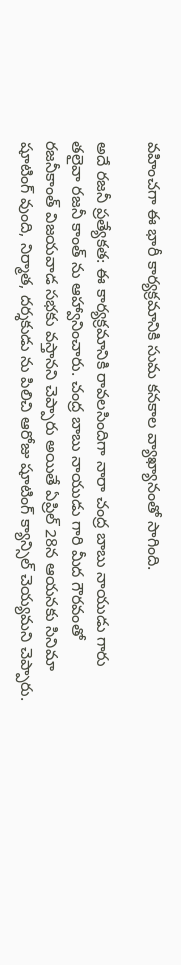వహించగా ఈ భారీ కార్యక్రమానికి సుమ కనకాల వ్యాఖ్యానంతో సాగింది.

అదే రజనీ ప్రత్యేకత: ఈ కార్యక్రమానికి రావలసిందిగా నారా చంద్ర బాబు నాయుడు గారు తలైవా రజనీ కాంత్ ను ఆహ్వానించారు. చంద్ర బాబు నాయుడు గారి మీద గౌరవంతో రజనీకాంత్ విజయవాడ సభకు వస్తానని చెప్పారు అయితే ఏప్రిల్ 28న ఆయనకు సినిమా షూటింగ్ వుంది, నిర్మాత, దర్శకుడు ను పిలిచి ఆరోజు షూటింగ్ క్యాన్సిల్ చెయ్యమని చెప్పారు.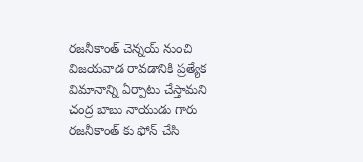రజనీకాంత్ చెన్నయ్ నుంచి విజయవాడ రావడానికి ప్రత్యేక విమానాన్ని ఏర్పాటు చేస్తామని చంద్ర బాబు నాయుడు గారు రజనీకాంత్ కు ఫోన్ చేసి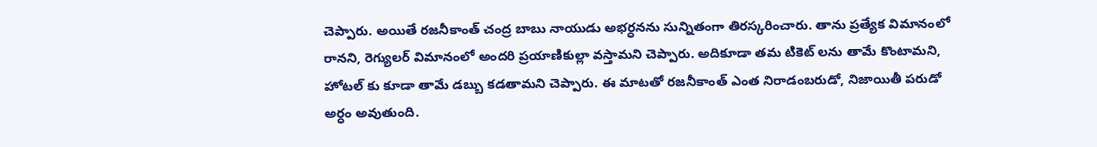చెప్పారు. అయితే రజనీకాంత్ చంద్ర బాబు నాయుడు అభర్ధనను సున్నితంగా తిరస్కరించారు. తాను ప్రత్యేక విమానంలో రానని, రెగ్యులర్ విమానంలో అందరి ప్రయాణికుల్లా వస్తామని చెప్పారు. అదికూడా తమ టికెట్ లను తామే కొంటామని, హోటల్ కు కూడా తామే డబ్బు కడతామని చెప్పారు. ఈ మాటతో రజనీకాంత్ ఎంత నిరాడంబరుడో, నిజాయితీ పరుడో అర్ధం అవుతుంది.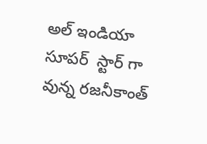అల్ ఇండియా సూపర్  స్టార్ గా వున్న రజనీకాంత్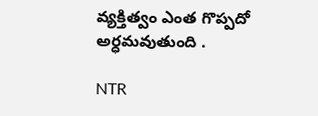వ్యక్తిత్వం ఎంత గొప్పదో అర్ధమవుతుంది .

NTR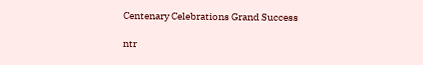Centenary Celebrations Grand Success

ntr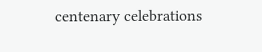centenary celebrations